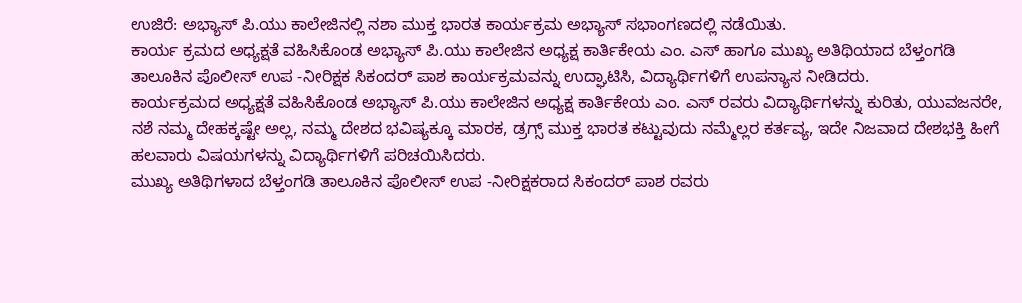ಉಜಿರೆ: ಅಭ್ಯಾಸ್ ಪಿ.ಯು ಕಾಲೇಜಿನಲ್ಲಿ ನಶಾ ಮುಕ್ತ ಭಾರತ ಕಾರ್ಯಕ್ರಮ ಅಭ್ಯಾಸ್ ಸಭಾಂಗಣದಲ್ಲಿ ನಡೆಯಿತು.
ಕಾರ್ಯ ಕ್ರಮದ ಅಧ್ಯಕ್ಷತೆ ವಹಿಸಿಕೊಂಡ ಅಭ್ಯಾಸ್ ಪಿ.ಯು ಕಾಲೇಜಿನ ಅಧ್ಯಕ್ಷ ಕಾರ್ತಿಕೇಯ ಎಂ. ಎಸ್ ಹಾಗೂ ಮುಖ್ಯ ಅತಿಥಿಯಾದ ಬೆಳ್ತಂಗಡಿ ತಾಲೂಕಿನ ಪೊಲೀಸ್ ಉಪ -ನೀರಿಕ್ಷಕ ಸಿಕಂದರ್ ಪಾಶ ಕಾರ್ಯಕ್ರಮವನ್ನು ಉದ್ಘಾಟಿಸಿ, ವಿದ್ಯಾರ್ಥಿಗಳಿಗೆ ಉಪನ್ಯಾಸ ನೀಡಿದರು.
ಕಾರ್ಯಕ್ರಮದ ಅಧ್ಯಕ್ಷತೆ ವಹಿಸಿಕೊಂಡ ಅಭ್ಯಾಸ್ ಪಿ.ಯು ಕಾಲೇಜಿನ ಅಧ್ಯಕ್ಷ ಕಾರ್ತಿಕೇಯ ಎಂ. ಎಸ್ ರವರು ವಿದ್ಯಾರ್ಥಿಗಳನ್ನು ಕುರಿತು, ಯುವಜನರೇ, ನಶೆ ನಮ್ಮ ದೇಹಕ್ಕಷ್ಟೇ ಅಲ್ಲ, ನಮ್ಮ ದೇಶದ ಭವಿಷ್ಯಕ್ಕೂ ಮಾರಕ, ಡ್ರಗ್ಸ್ ಮುಕ್ತ ಭಾರತ ಕಟ್ಟುವುದು ನಮ್ಮೆಲ್ಲರ ಕರ್ತವ್ಯ, ಇದೇ ನಿಜವಾದ ದೇಶಭಕ್ತಿ ಹೀಗೆ ಹಲವಾರು ವಿಷಯಗಳನ್ನು ವಿದ್ಯಾರ್ಥಿಗಳಿಗೆ ಪರಿಚಯಿಸಿದರು.
ಮುಖ್ಯ ಅತಿಥಿಗಳಾದ ಬೆಳ್ತಂಗಡಿ ತಾಲೂಕಿನ ಪೊಲೀಸ್ ಉಪ -ನೀರಿಕ್ಷಕರಾದ ಸಿಕಂದರ್ ಪಾಶ ರವರು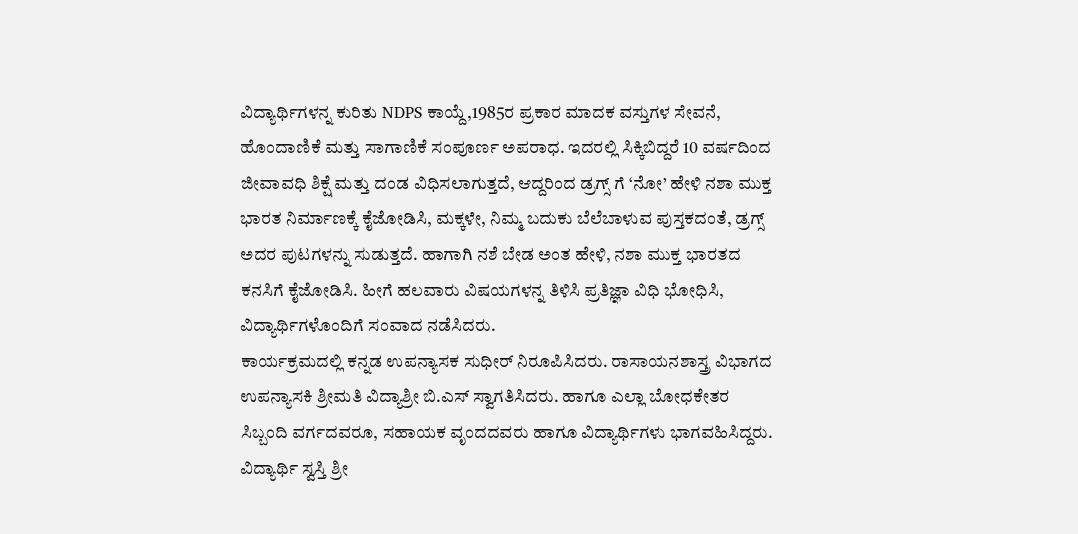ವಿದ್ಯಾರ್ಥಿಗಳನ್ನ ಕುರಿತು NDPS ಕಾಯ್ದೆ,1985ರ ಪ್ರಕಾರ ಮಾದಕ ವಸ್ತುಗಳ ಸೇವನೆ, ಹೊಂದಾಣಿಕೆ ಮತ್ತು ಸಾಗಾಣಿಕೆ ಸಂಪೂರ್ಣ ಅಪರಾಧ. ಇದರಲ್ಲಿ ಸಿಕ್ಕಿಬಿದ್ದರೆ 10 ವರ್ಷದಿಂದ ಜೀವಾವಧಿ ಶಿಕ್ಷೆ ಮತ್ತು ದಂಡ ವಿಧಿಸಲಾಗುತ್ತದೆ, ಆದ್ದರಿಂದ ಡ್ರಗ್ಸ್ ಗೆ ‘ನೋ’ ಹೇಳಿ ನಶಾ ಮುಕ್ತ ಭಾರತ ನಿರ್ಮಾಣಕ್ಕೆ ಕೈಜೋಡಿಸಿ, ಮಕ್ಕಳೇ, ನಿಮ್ಮ ಬದುಕು ಬೆಲೆಬಾಳುವ ಪುಸ್ತಕದಂತೆ, ಡ್ರಗ್ಸ್ ಅದರ ಪುಟಗಳನ್ನು ಸುಡುತ್ತದೆ. ಹಾಗಾಗಿ ನಶೆ ಬೇಡ ಅಂತ ಹೇಳಿ, ನಶಾ ಮುಕ್ತ ಭಾರತದ ಕನಸಿಗೆ ಕೈಜೋಡಿಸಿ. ಹೀಗೆ ಹಲವಾರು ವಿಷಯಗಳನ್ನ ತಿಳಿಸಿ ಪ್ರತಿಜ್ಞಾ ವಿಧಿ ಭೋಧಿಸಿ, ವಿದ್ಯಾರ್ಥಿಗಳೊಂದಿಗೆ ಸಂವಾದ ನಡೆಸಿದರು.
ಕಾರ್ಯಕ್ರಮದಲ್ಲಿ ಕನ್ನಡ ಉಪನ್ಯಾಸಕ ಸುಧೀರ್ ನಿರೂಪಿಸಿದರು. ರಾಸಾಯನಶಾಸ್ತ್ರ ವಿಭಾಗದ ಉಪನ್ಯಾಸಕಿ ಶ್ರೀಮತಿ ವಿದ್ಯಾಶ್ರೀ ಬಿ.ಎಸ್ ಸ್ವಾಗತಿಸಿದರು. ಹಾಗೂ ಎಲ್ಲಾ ಬೋಧಕೇತರ ಸಿಬ್ಬಂದಿ ವರ್ಗದವರೂ, ಸಹಾಯಕ ವೃಂದದವರು ಹಾಗೂ ವಿದ್ಯಾರ್ಥಿಗಳು ಭಾಗವಹಿಸಿದ್ದರು. ವಿದ್ಯಾರ್ಥಿ ಸ್ವಸ್ತಿ ಶ್ರೀ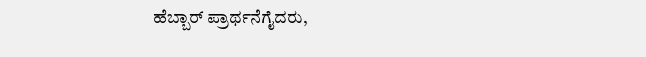ಹೆಬ್ಬಾರ್ ಪ್ರಾರ್ಥನೆಗೈದರು,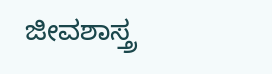ಜೀವಶಾಸ್ತ್ರ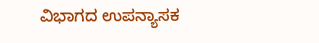ವಿಭಾಗದ ಉಪನ್ಯಾಸಕ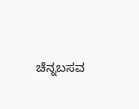ಚೆನ್ನಬಸವ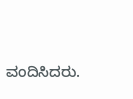ವಂದಿಸಿದರು.